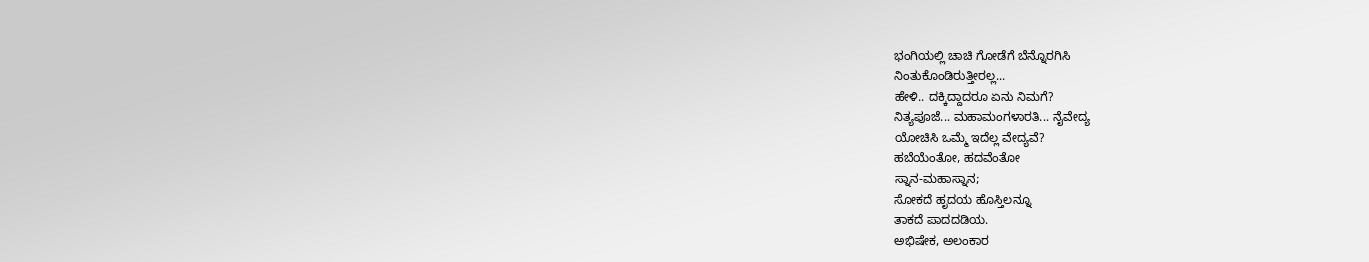ಭಂಗಿಯಲ್ಲಿ ಚಾಚಿ ಗೋಡೆಗೆ ಬೆನ್ನೊರಗಿಸಿ
ನಿಂತುಕೊಂಡಿರುತ್ತೀರಲ್ಲ...
ಹೇಳಿ.. ದಕ್ಕಿದ್ದಾದರೂ ಏನು ನಿಮಗೆ?
ನಿತ್ಯಪೂಜೆ... ಮಹಾಮಂಗಳಾರತಿ... ನೈವೇದ್ಯ
ಯೋಚಿಸಿ ಒಮ್ಮೆ ಇದೆಲ್ಲ ವೇದ್ಯವೆ?
ಹಬೆಯೆಂತೋ, ಹದವೆಂತೋ
ಸ್ನಾನ-ಮಹಾಸ್ನಾನ;
ಸೋಕದೆ ಹೃದಯ ಹೊಸ್ತಿಲನ್ನೂ
ತಾಕದೆ ಪಾದದಡಿಯ.
ಅಭಿಷೇಕ, ಅಲಂಕಾರ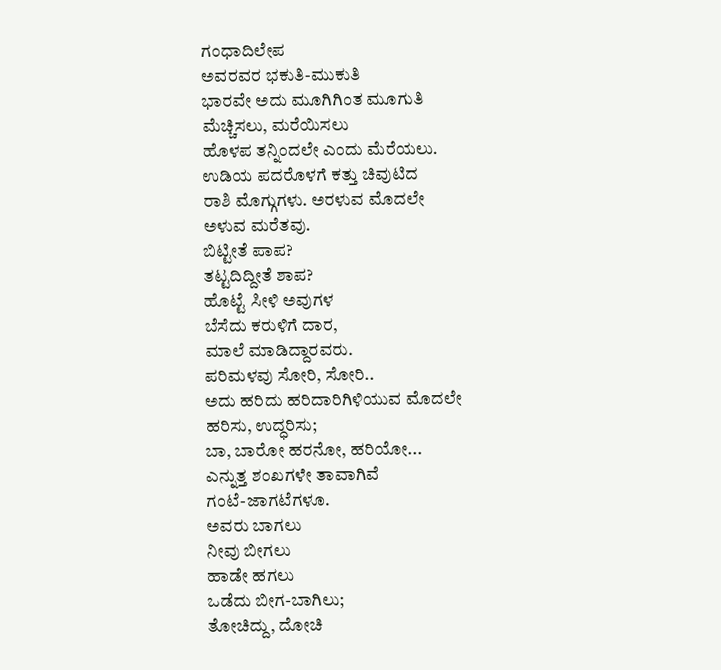ಗಂಧಾದಿಲೇಪ
ಅವರವರ ಭಕುತಿ-ಮುಕುತಿ
ಭಾರವೇ ಅದು ಮೂಗಿಗಿಂತ ಮೂಗುತಿ
ಮೆಚ್ಚಿಸಲು, ಮರೆಯಿಸಲು
ಹೊಳಪ ತನ್ನಿಂದಲೇ ಎಂದು ಮೆರೆಯಲು.
ಉಡಿಯ ಪದರೊಳಗೆ ಕತ್ತು ಚಿವುಟಿದ
ರಾಶಿ ಮೊಗ್ಗುಗಳು. ಅರಳುವ ಮೊದಲೇ
ಅಳುವ ಮರೆತವು.
ಬಿಟ್ಟೀತೆ ಪಾಪ?
ತಟ್ಟದಿದ್ದೀತೆ ಶಾಪ?
ಹೊಟ್ಟೆ ಸೀಳಿ ಅವುಗಳ
ಬೆಸೆದು ಕರುಳಿಗೆ ದಾರ,
ಮಾಲೆ ಮಾಡಿದ್ದಾರವರು.
ಪರಿಮಳವು ಸೋರಿ, ಸೋರಿ..
ಅದು ಹರಿದು ಹರಿದಾರಿಗಿಳಿಯುವ ಮೊದಲೇ
ಹರಿಸು, ಉದ್ಧರಿಸು;
ಬಾ, ಬಾರೋ ಹರನೋ, ಹರಿಯೋ...
ಎನ್ನುತ್ತ ಶಂಖಗಳೇ ತಾವಾಗಿವೆ
ಗಂಟೆ-ಜಾಗಟೆಗಳೂ.
ಅವರು ಬಾಗಲು
ನೀವು ಬೀಗಲು
ಹಾಡೇ ಹಗಲು
ಒಡೆದು ಬೀಗ-ಬಾಗಿಲು;
ತೋಚಿದ್ದು, ದೋಚಿ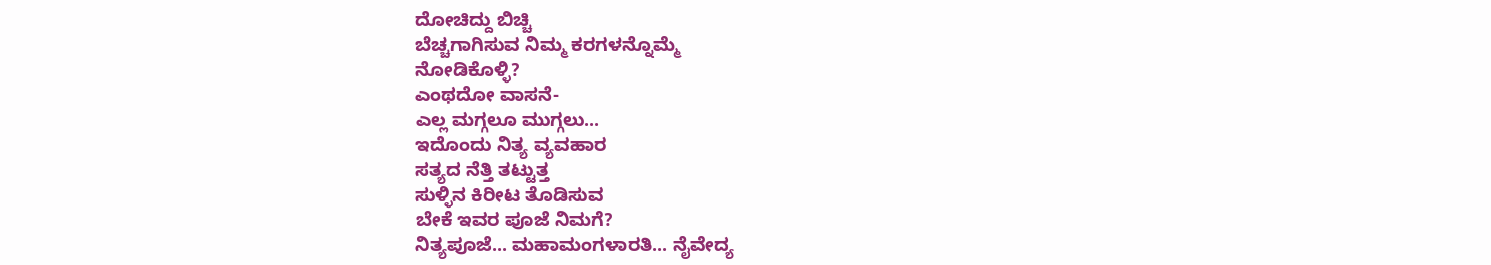ದೋಚಿದ್ದು ಬಿಚ್ಚಿ
ಬೆಚ್ಚಗಾಗಿಸುವ ನಿಮ್ಮ ಕರಗಳನ್ನೊಮ್ಮೆ
ನೋಡಿಕೊಳ್ಳಿ?
ಎಂಥದೋ ವಾಸನೆ-
ಎಲ್ಲ ಮಗ್ಗಲೂ ಮುಗ್ಗಲು...
ಇದೊಂದು ನಿತ್ಯ ವ್ಯವಹಾರ
ಸತ್ಯದ ನೆತ್ತಿ ತಟ್ಟುತ್ತ
ಸುಳ್ಳಿನ ಕಿರೀಟ ತೊಡಿಸುವ
ಬೇಕೆ ಇವರ ಪೂಜೆ ನಿಮಗೆ?
ನಿತ್ಯಪೂಜೆ... ಮಹಾಮಂಗಳಾರತಿ... ನೈವೇದ್ಯ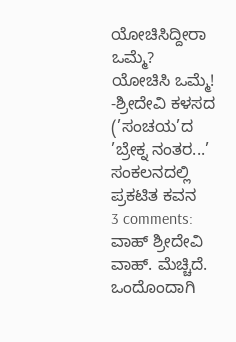ಯೋಚಿಸಿದ್ದೀರಾ ಒಮ್ಮೆ?
ಯೋಚಿಸಿ ಒಮ್ಮೆ!
-ಶ್ರೀದೇವಿ ಕಳಸದ
(’ಸಂಚಯ’ದ ’ಬ್ರೇಕ್ನ ನಂತರ...’ ಸಂಕಲನದಲ್ಲಿ ಪ್ರಕಟಿತ ಕವನ
3 comments:
ವಾಹ್ ಶ್ರೀದೇವಿ ವಾಹ್. ಮೆಚ್ಚಿದೆ. ಒಂದೊಂದಾಗಿ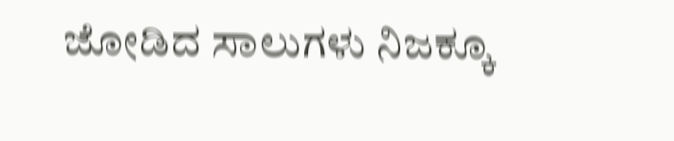ಜೋಡಿದ ಸಾಲುಗಳು ನಿಜಕ್ಕೂ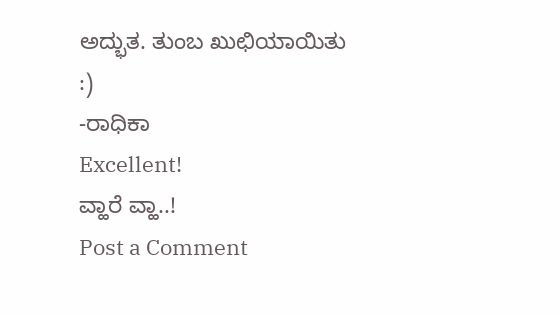ಅದ್ಭುತ. ತುಂಬ ಖುಛಿಯಾಯಿತು :)
-ರಾಧಿಕಾ
Excellent!
ವ್ಹಾರೆ ವ್ಹಾ..!
Post a Comment